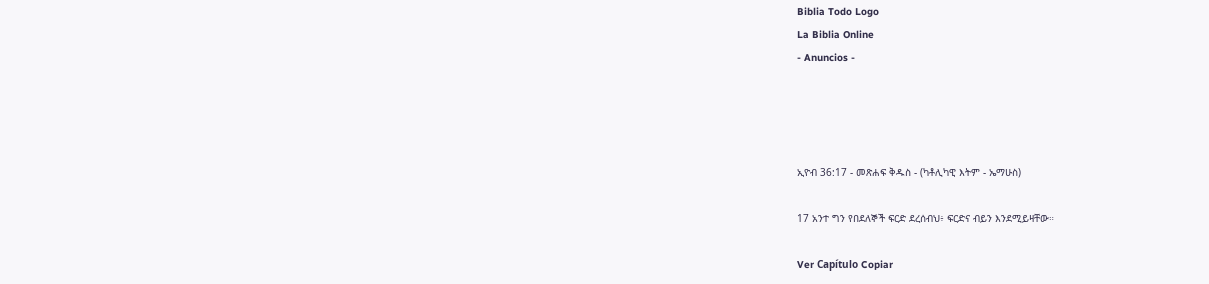Biblia Todo Logo
La Biblia Online
- Anuncios -




ኢዮብ 36:17 - መጽሐፍ ቅዱስ - (ካቶሊካዊ እትም - ኤማሁስ)

17 አንተ ግን የበደለኞች ፍርድ ደረሰብህ፥ ፍርድና ብይን እንደሚይዛቸው።

Ver Capítulo Copiar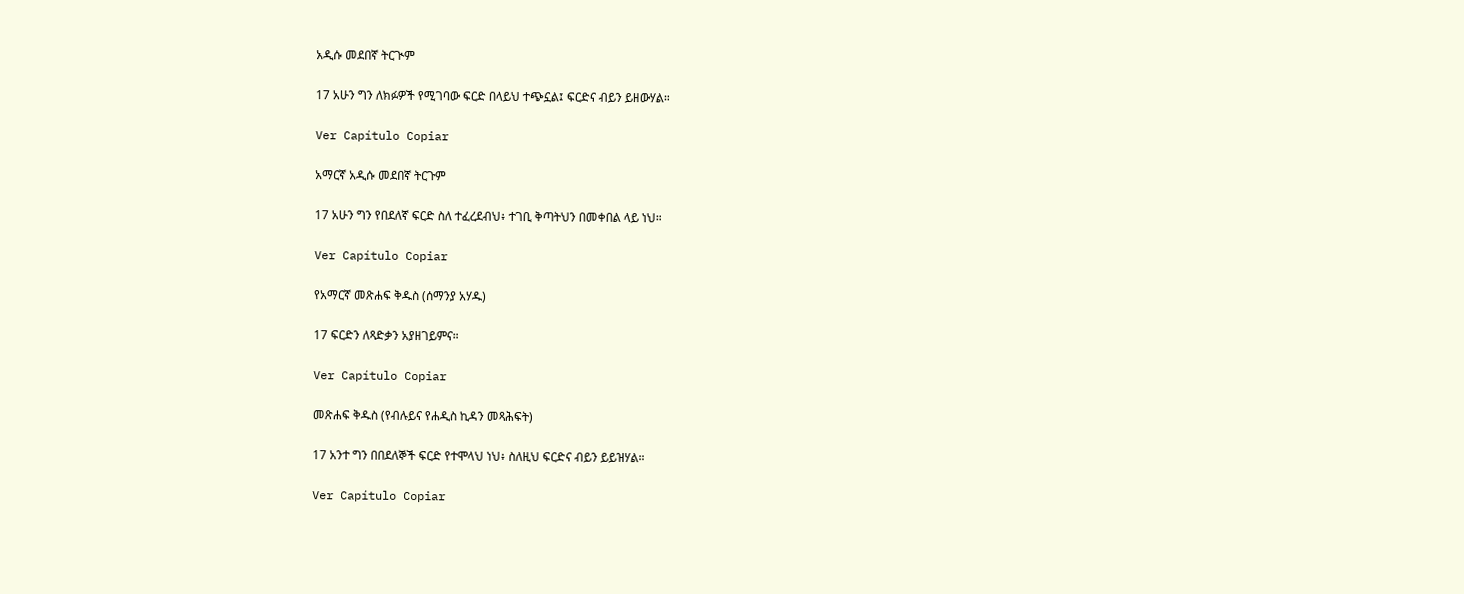አዲሱ መደበኛ ትርጒም

17 አሁን ግን ለክፉዎች የሚገባው ፍርድ በላይህ ተጭኗል፤ ፍርድና ብይን ይዘውሃል።

Ver Capítulo Copiar

አማርኛ አዲሱ መደበኛ ትርጉም

17 አሁን ግን የበደለኛ ፍርድ ስለ ተፈረደብህ፥ ተገቢ ቅጣትህን በመቀበል ላይ ነህ።

Ver Capítulo Copiar

የአማርኛ መጽሐፍ ቅዱስ (ሰማንያ አሃዱ)

17 ፍርድን ለጻድቃን አያዘገይምና።

Ver Capítulo Copiar

መጽሐፍ ቅዱስ (የብሉይና የሐዲስ ኪዳን መጻሕፍት)

17 አንተ ግን በበደለኞች ፍርድ የተሞላህ ነህ፥ ስለዚህ ፍርድና ብይን ይይዝሃል።

Ver Capítulo Copiar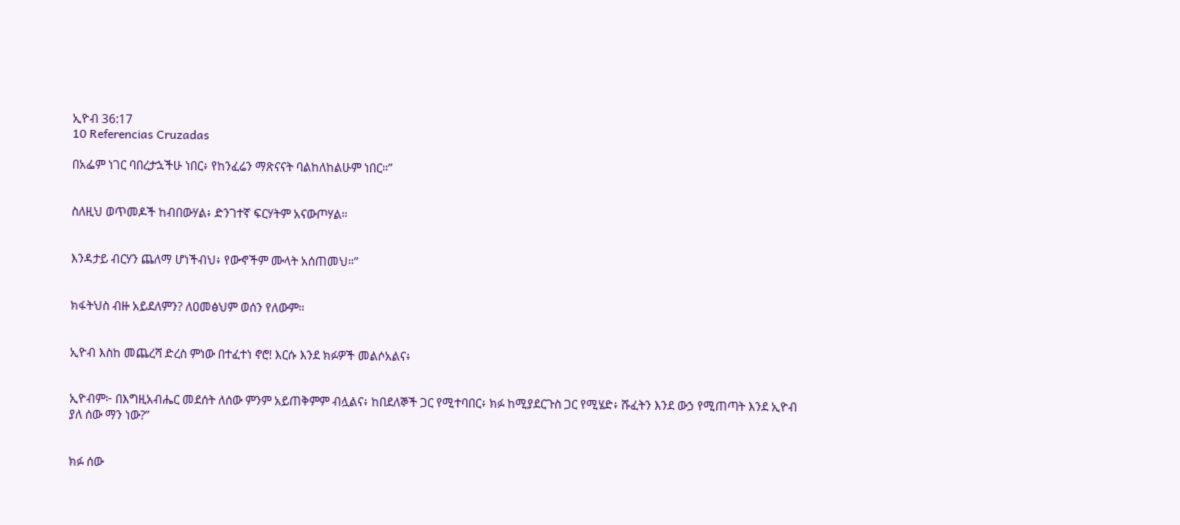ኢዮብ 36:17
10 Referencias Cruzadas

በአፌም ነገር ባበረታኋችሁ ነበር፥ የከንፈሬን ማጽናናት ባልከለከልሁም ነበር።”


ስለዚህ ወጥመዶች ከብበውሃል፥ ድንገተኛ ፍርሃትም አናውጦሃል።


እንዳታይ ብርሃን ጨለማ ሆነችብህ፥ የውኆችም ሙላት አሰጠመህ።”


ክፋትህስ ብዙ አይደለምን? ለዐመፅህም ወሰን የለውም።


ኢዮብ እስከ መጨረሻ ድረስ ምነው በተፈተነ ኖሮ! እርሱ እንደ ክፉዎች መልሶአልና፥


ኢዮብም፦ በእግዚአብሔር መደሰት ለሰው ምንም አይጠቅምም ብሏልና፥ ከበደለኞች ጋር የሚተባበር፥ ክፉ ከሚያደርጉስ ጋር የሚሄድ፥ ሹፈትን እንደ ውኃ የሚጠጣት እንደ ኢዮብ ያለ ሰው ማን ነው?”


ክፉ ሰው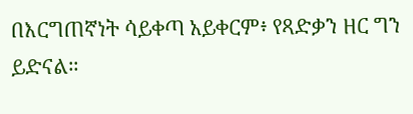በእርግጠኛነት ሳይቀጣ አይቀርም፥ የጻድቃን ዘር ግን ይድናል።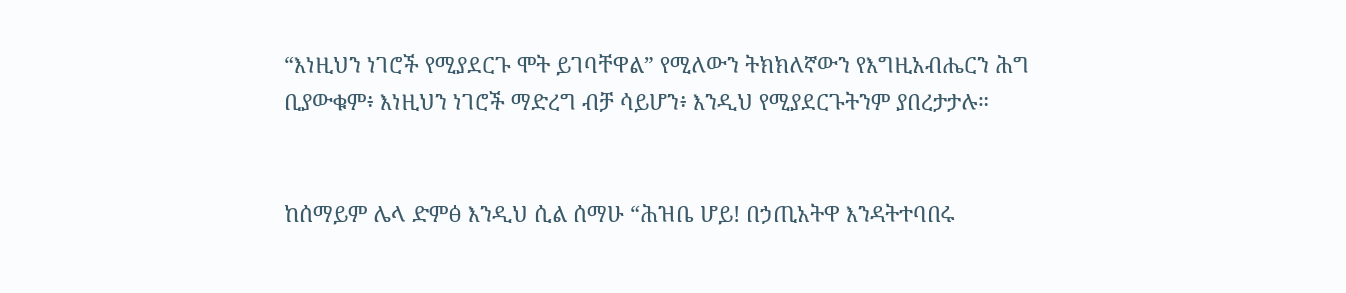“እነዚህን ነገሮች የሚያደርጉ ሞት ይገባቸዋል” የሚለውን ትክክለኛውን የእግዚአብሔርን ሕግ ቢያውቁም፥ እነዚህን ነገሮች ማድረግ ብቻ ሳይሆን፥ እንዲህ የሚያደርጉትንም ያበረታታሉ።


ከሰማይም ሌላ ድምፅ እንዲህ ሲል ሰማሁ “ሕዝቤ ሆይ! በኃጢአትዋ እንዳትተባበሩ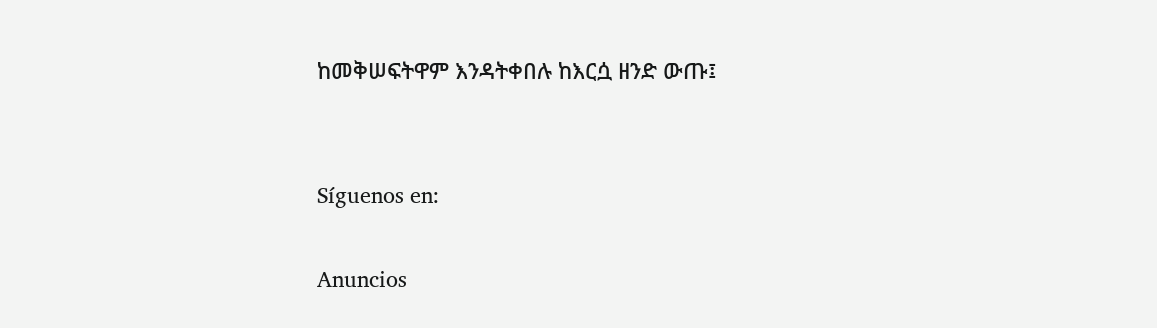ከመቅሠፍትዋም እንዳትቀበሉ ከእርሷ ዘንድ ውጡ፤


Síguenos en:

Anuncios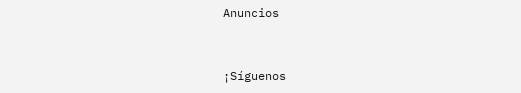Anuncios


¡Síguenos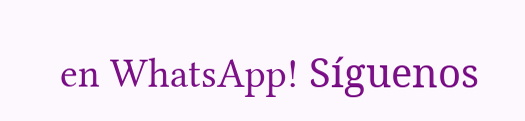en WhatsApp! Síguenos